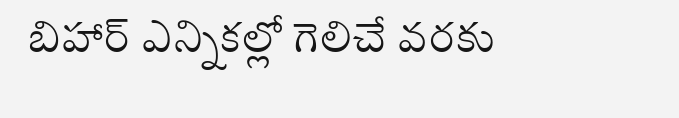బిహార్ ఎన్నికల్లో గెలిచే వరకు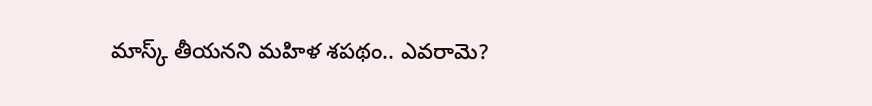మాస్క్ తీయనని మహిళ శపథం.. ఎవరామె?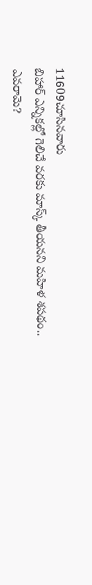11609చూసినవారు
బిహార్ ఎన్నికల్లో గెలిచే వరకు మాస్క్ తీయనని మహిళ శపథం.. ఎవరామె?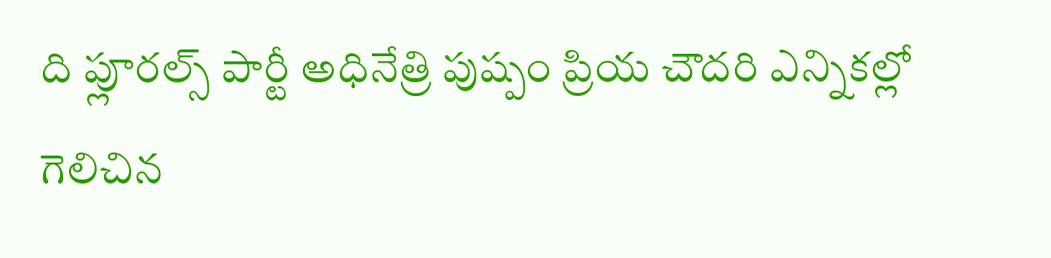ది ప్లూరల్స్ పార్టీ అధినేత్రి పుష్పం ప్రియ చౌదరి ఎన్నికల్లో గెలిచిన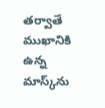తర్వాతే ముఖానికి ఉన్న మాస్క్‌ను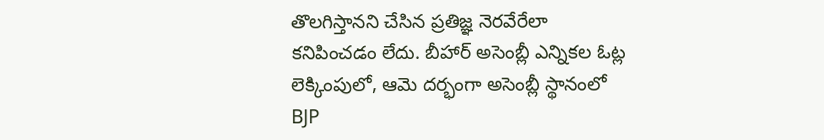తొలగిస్తానని చేసిన ప్రతిజ్ఞ నెరవేరేలా కనిపించడం లేదు. బీహార్ అసెంబ్లీ ఎన్నికల ఓట్ల లెక్కింపులో, ఆమె దర్భంగా అసెంబ్లీ స్థానంలో BJP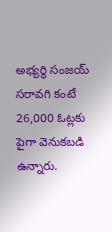అభ్యర్థి సంజయ్ సరావగి కంటే 26,000 ఓట్లకు పైగా వెనుకబడి ఉన్నారు.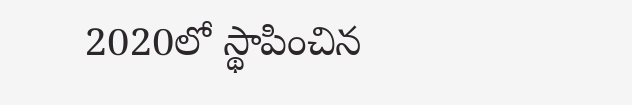2020లో స్థాపించిన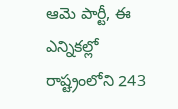ఆమె పార్టీ, ఈ ఎన్నికల్లో రాష్ట్రంలోని 243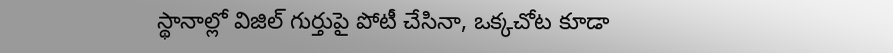స్థానాల్లో విజిల్ గుర్తుపై పోటీ చేసినా, ఒక్కచోట కూడా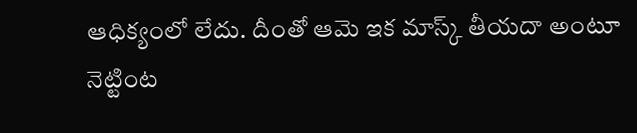ఆధిక్యంలో లేదు. దీంతో ఆమె ఇక మాస్క్ తీయదా అంటూ నెట్టింట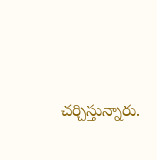చర్చిస్తున్నారు.